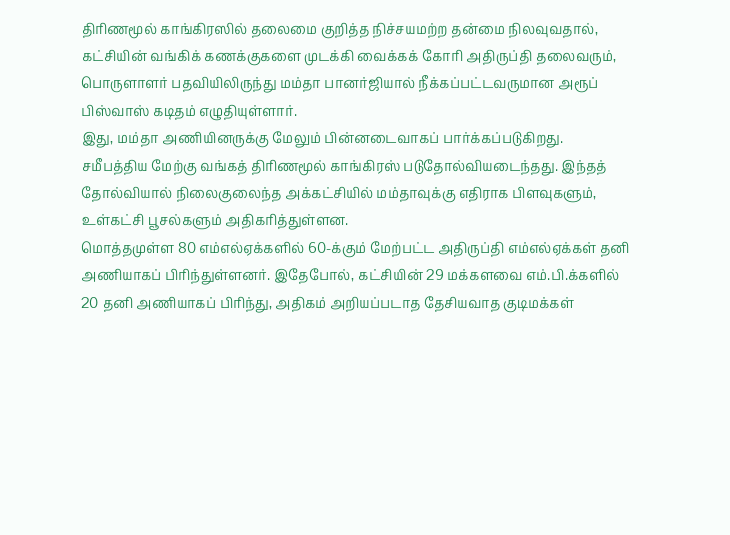திரிணமூல் காங்கிரஸில் தலைமை குறித்த நிச்சயமற்ற தன்மை நிலவுவதால், கட்சியின் வங்கிக் கணக்குகளை முடக்கி வைக்கக் கோரி அதிருப்தி தலைவரும், பொருளாளர் பதவியிலிருந்து மம்தா பானர்ஜியால் நீக்கப்பட்டவருமான அரூப் பிஸ்வாஸ் கடிதம் எழுதியுள்ளார்.
இது, மம்தா அணியினருக்கு மேலும் பின்னடைவாகப் பார்க்கப்படுகிறது.
சமீபத்திய மேற்கு வங்கத் திரிணமூல் காங்கிரஸ் படுதோல்வியடைந்தது. இந்தத் தோல்வியால் நிலைகுலைந்த அக்கட்சியில் மம்தாவுக்கு எதிராக பிளவுகளும், உள்கட்சி பூசல்களும் அதிகரித்துள்ளன.
மொத்தமுள்ள 80 எம்எல்ஏக்களில் 60-க்கும் மேற்பட்ட அதிருப்தி எம்எல்ஏக்கள் தனி அணியாகப் பிரிந்துள்ளனர். இதேபோல், கட்சியின் 29 மக்களவை எம்.பி.க்களில் 20 தனி அணியாகப் பிரிந்து, அதிகம் அறியப்படாத தேசியவாத குடிமக்கள்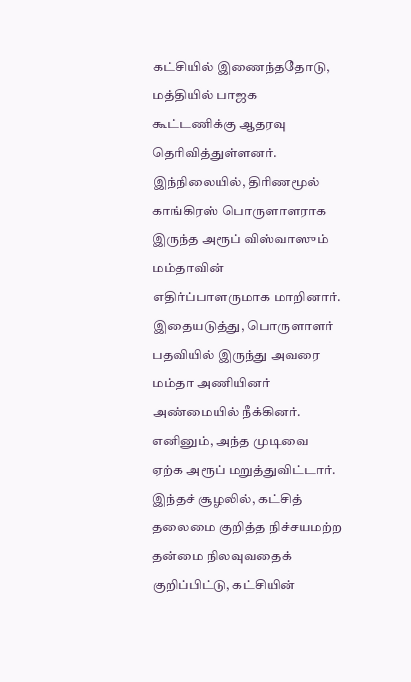கட்சியில் இணைந்ததோடு, மத்தியில் பாஜக கூட்டணிக்கு ஆதரவு தெரிவித்துள்ளனர்.
இந்நிலையில், திரிணமூல் காங்கிரஸ் பொருளாளராக இருந்த அரூப் விஸ்வாஸும் மம்தாவின் எதிர்ப்பாளருமாக மாறினார். இதையடுத்து, பொருளாளர் பதவியில் இருந்து அவரை மம்தா அணியினர் அண்மையில் நீக்கினர். எனினும், அந்த முடிவை ஏற்க அரூப் மறுத்துவிட்டார்.
இந்தச் சூழலில், கட்சித் தலைமை குறித்த நிச்சயமற்ற தன்மை நிலவுவதைக் குறிப்பிட்டு, கட்சியின்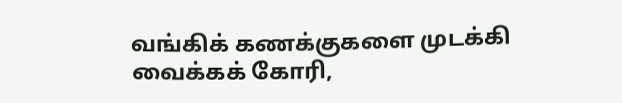வங்கிக் கணக்குகளை முடக்கி வைக்கக் கோரி,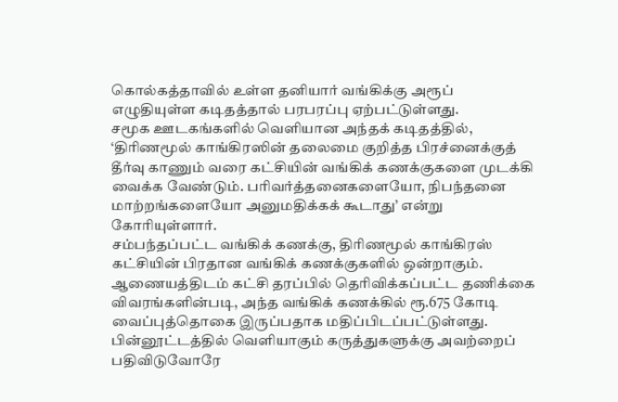கொல்கத்தாவில் உள்ள தனியார் வங்கிக்கு அரூப் எழுதியுள்ள கடிதத்தால் பரபரப்பு ஏற்பட்டுள்ளது.
சமூக ஊடகங்களில் வெளியான அந்தக் கடிதத்தில், ‘திரிணமூல் காங்கிரஸின் தலைமை குறித்த பிரச்னைக்குத் தீர்வு காணும் வரை கட்சியின் வங்கிக் கணக்குகளை முடக்கி வைக்க வேண்டும். பரிவர்த்தனைகளையோ, நிபந்தனை மாற்றங்களையோ அனுமதிக்கக் கூடாது’ என்று கோரியுள்ளார்.
சம்பந்தப்பட்ட வங்கிக் கணக்கு, திரிணமூல் காங்கிரஸ் கட்சியின் பிரதான வங்கிக் கணக்குகளில் ஒன்றாகும். ஆணையத்திடம் கட்சி தரப்பில் தெரிவிக்கப்பட்ட தணிக்கை விவரங்களின்படி, அந்த வங்கிக் கணக்கில் ரூ.675 கோடி வைப்புத்தொகை இருப்பதாக மதிப்பிடப்பட்டுள்ளது.
பின்னூட்டத்தில் வெளியாகும் கருத்துகளுக்கு அவற்றைப் பதிவிடுவோரே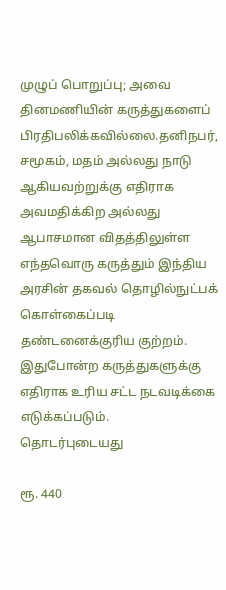முழுப் பொறுப்பு; அவை தினமணியின் கருத்துகளைப் பிரதிபலிக்கவில்லை.தனிநபர், சமூகம், மதம் அல்லது நாடு ஆகியவற்றுக்கு எதிராக அவமதிக்கிற அல்லது ஆபாசமான விதத்திலுள்ள எந்தவொரு கருத்தும் இந்திய அரசின் தகவல் தொழில்நுட்பக் கொள்கைப்படி தண்டனைக்குரிய குற்றம். இதுபோன்ற கருத்துகளுக்கு எதிராக உரிய சட்ட நடவடிக்கை எடுக்கப்படும்.
தொடர்புடையது

ரூ. 440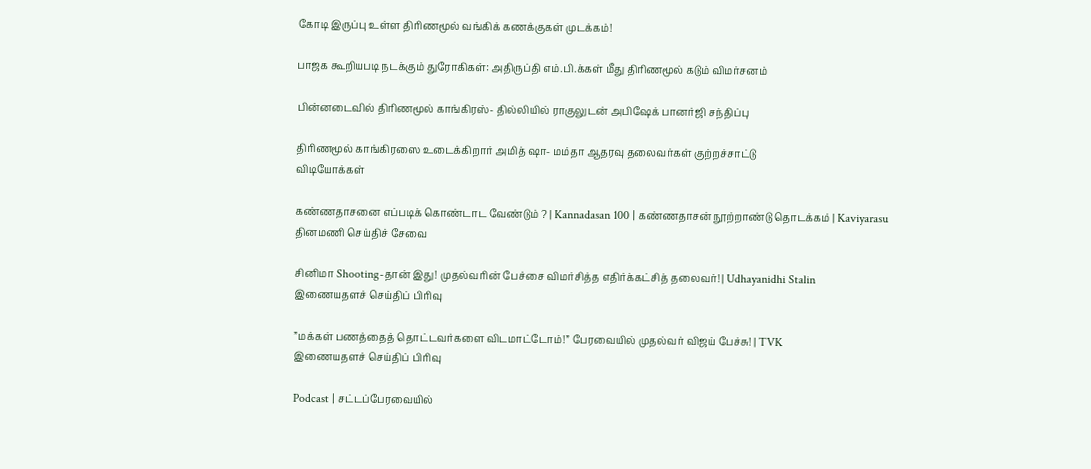கோடி இருப்பு உள்ள திரிணமூல் வங்கிக் கணக்குகள் முடக்கம்!

பாஜக கூறியபடி நடக்கும் துரோகிகள்: அதிருப்தி எம்.பி.க்கள் மீது திரிணமூல் கடும் விமர்சனம்

பின்னடைவில் திரிணமூல் காங்கிரஸ்- தில்லியில் ராகுலுடன் அபிஷேக் பானர்ஜி சந்திப்பு

திரிணமூல் காங்கிரஸை உடைக்கிறார் அமித் ஷா- மம்தா ஆதரவு தலைவர்கள் குற்றச்சாட்டு
விடியோக்கள்

கண்ணதாசனை எப்படிக் கொண்டாட வேண்டும் ? | Kannadasan 100 | கண்ணதாசன் நூற்றாண்டு தொடக்கம் | Kaviyarasu
தினமணி செய்திச் சேவை

சினிமா Shooting-தான் இது! முதல்வரின் பேச்சை விமர்சித்த எதிர்க்கட்சித் தலைவர்! | Udhayanidhi Stalin
இணையதளச் செய்திப் பிரிவு

”மக்கள் பணத்தைத் தொட்டவர்களை விடமாட்டோம்!” பேரவையில் முதல்வர் விஜய் பேச்சு! | TVK
இணையதளச் செய்திப் பிரிவு

Podcast | சட்டப்பேரவையில்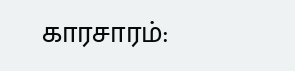காரசாரம்: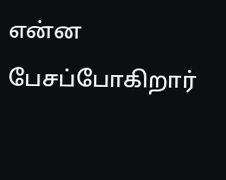என்ன பேசப்போகிறார்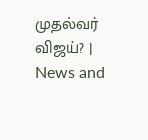முதல்வர் விஜய்? | News and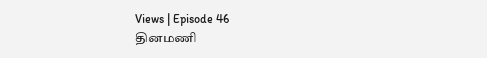Views | Episode 46
தினமணி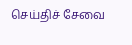செய்திச் சேவை